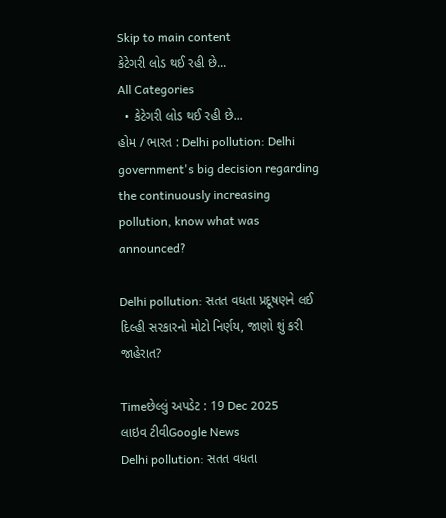Skip to main content
કેટેગરી લોડ થઈ રહી છે...
All Categories
  • કેટેગરી લોડ થઈ રહી છે...
હોમ / ભારત : Delhi pollution: Delhi government's big decision regarding the continuously increasing pollution, know what was announced?

Delhi pollution: સતત વધતા પ્રદૂષણને લઈ દિલ્હી સરકારનો મોટો નિર્ણય, જાણો શું કરી જાહેરાત?

Timeછેલ્લું અપડેટ : 19 Dec 2025
લાઇવ ટીવીGoogle News
Delhi pollution: સતત વધતા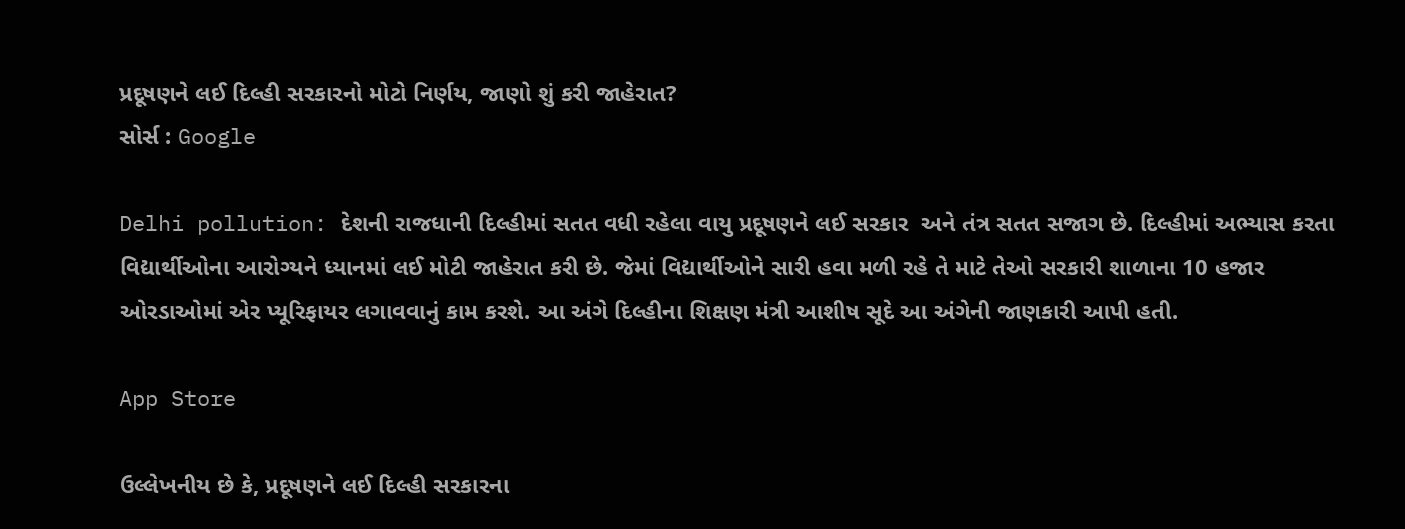પ્રદૂષણને લઈ દિલ્હી સરકારનો મોટો નિર્ણય, જાણો શું કરી જાહેરાત?
સોર્સ : Google

Delhi pollution: દેશની રાજધાની દિલ્હીમાં સતત વધી રહેલા વાયુ પ્રદૂષણને લઈ સરકાર  અને તંત્ર સતત સજાગ છે. દિલ્હીમાં અભ્યાસ કરતા વિદ્યાર્થીઓના આરોગ્યને ધ્યાનમાં લઈ મોટી જાહેરાત કરી છે. જેમાં વિદ્યાર્થીઓને સારી હવા મળી રહે તે માટે તેઓ સરકારી શાળાના 10 હજાર ઓરડાઓમાં એર પ્યૂરિફાયર લગાવવાનું કામ કરશે. આ અંગે દિલ્હીના શિક્ષણ મંત્રી આશીષ સૂદે આ અંગેની જાણકારી આપી હતી.

App Store

ઉલ્લેખનીય છે કે, પ્રદૂષણને લઈ દિલ્હી સરકારના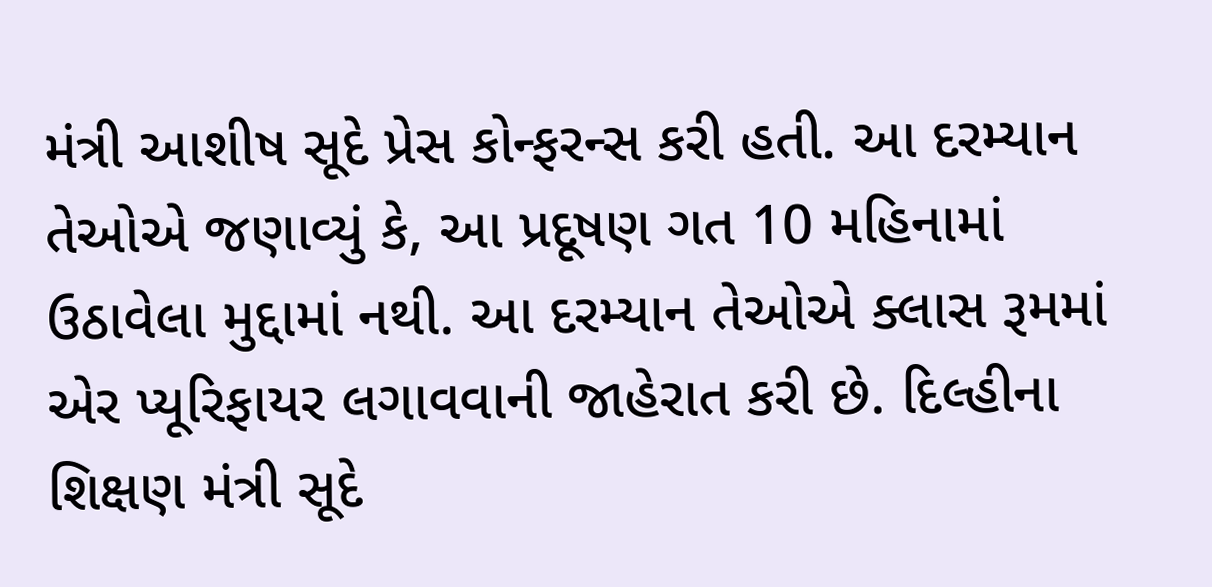મંત્રી આશીષ સૂદે પ્રેસ કોન્ફરન્સ કરી હતી. આ દરમ્યાન તેઓએ જણાવ્યું કે, આ પ્રદૂષણ ગત 10 મહિનામાં ઉઠાવેલા મુદ્દામાં નથી. આ દરમ્યાન તેઓએ ક્લાસ રૂમમાં એર પ્યૂરિફાયર લગાવવાની જાહેરાત કરી છે. દિલ્હીના શિક્ષણ મંત્રી સૂદે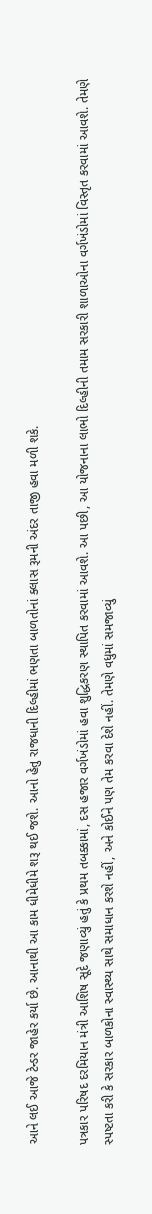આને લઈ આજે ટેન્ડર જાહેર કર્યા છે. આનાથી આ કામ ધીમેધીમે શરૂ થઈ જશે. આનો હેતુ રાજધાની દિલ્હીમાં ભણતા બાળતોનાં ક્લાસ રૂમની અંદર તાજી હવા મળી શકે.

પત્રકાર પરિષદ દરમિયાન મંત્રી આશિષ સૂદે જણાવ્યું હતું કે પ્રથમ તબક્કામાં, દસ હજાર વર્ગખંડોમાં હવા શુદ્ધિકરણ સ્થાપિત કરવામાં આવશે. આ પછી, આ યોજનાના લાભો દિલ્હીની તમામ સરકારી શાળાઓના વર્ગખંડોમાં વિસ્તૃત કરવામાં આવશે. તેમણે સ્પષ્ટતા કરી કે સરકાર બાળકોના સ્વાસ્થ્ય સાથે સમાધાન કરશે નહીં, અને કોઈને પણ તેમ કરવા દેશે નહીં. તેમણે વધુમાં સમજાવ્યું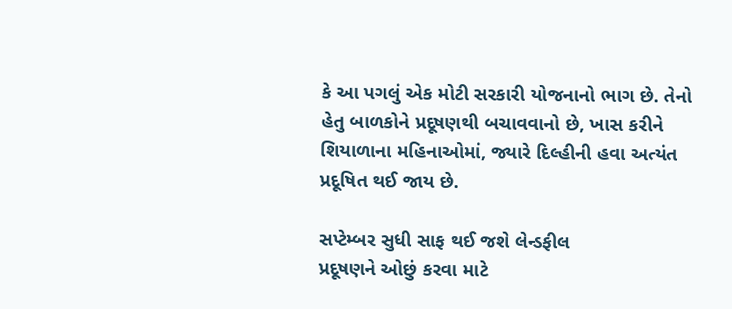કે આ પગલું એક મોટી સરકારી યોજનાનો ભાગ છે. તેનો હેતુ બાળકોને પ્રદૂષણથી બચાવવાનો છે, ખાસ કરીને શિયાળાના મહિનાઓમાં, જ્યારે દિલ્હીની હવા અત્યંત પ્રદૂષિત થઈ જાય છે.

સપ્ટેમ્બર સુધી સાફ થઈ જશે લેન્ડફીલ
પ્રદૂષણને ઓછું કરવા માટે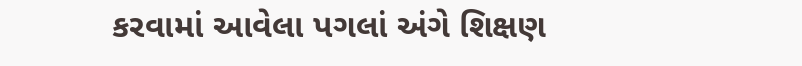કરવામાં આવેલા પગલાં અંગે શિક્ષણ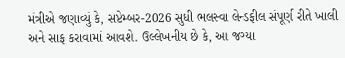મંત્રીએ જણાવ્યું કે, સપ્ટેમ્બર-2026 સુધી ભલસ્વા લેન્ડફીલ સંપૂર્ણ રીતે ખાલી અને સાફ કરાવામાં આવશે. ઉલ્લેખનીય છે કે, આ જગ્યા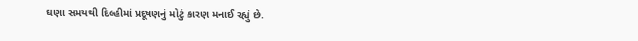ઘણા સમયથી દિલ્હીમાં પ્રદૂષણનું મોટું કારણ મનાઈ રહ્યું છે.